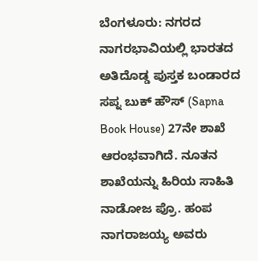ಬೆಂಗಳೂರು: ನಗರದ ನಾಗರಭಾವಿಯಲ್ಲಿ ಭಾರತದ ಅತಿದೊಡ್ಡ ಪುಸ್ತಕ ಬಂಡಾರದ ಸಪ್ನ ಬುಕ್ ಹೌಸ್ (Sapna Book House) 27ನೇ ಶಾಖೆ ಆರಂಭವಾಗಿದೆ. ನೂತನ ಶಾಖೆಯನ್ನು ಹಿರಿಯ ಸಾಹಿತಿ ನಾಡೋಜ ಪ್ರೊ. ಹಂಪ ನಾಗರಾಜಯ್ಯ ಅವರು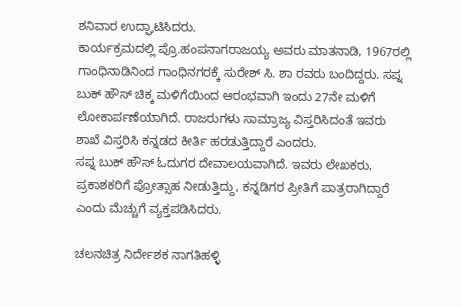ಶನಿವಾರ ಉದ್ಘಾಟಿಸಿದರು.
ಕಾರ್ಯಕ್ರಮದಲ್ಲಿ ಪ್ರೊ.ಹಂಪನಾಗರಾಜಯ್ಯ ಅವರು ಮಾತನಾಡಿ, 1967ರಲ್ಲಿ ಗಾಂಧಿನಾಡಿನಿಂದ ಗಾಂಧಿನಗರಕ್ಕೆ ಸುರೇಶ್ ಸಿ. ಶಾ ರವರು ಬಂದಿದ್ದರು. ಸಪ್ನ ಬುಕ್ ಹೌಸ್ ಚಿಕ್ಕ ಮಳಿಗೆಯಿಂದ ಆರಂಭವಾಗಿ ಇಂದು 27ನೇ ಮಳಿಗೆ ಲೋಕಾರ್ಪಣೆಯಾಗಿದೆ. ರಾಜರುಗಳು ಸಾಮ್ರಾಜ್ಯ ವಿಸ್ತರಿಸಿದಂತೆ ಇವರು ಶಾಖೆ ವಿಸ್ತರಿಸಿ ಕನ್ನಡದ ಕೀರ್ತಿ ಹರಡುತ್ತಿದ್ದಾರೆ ಎಂದರು.
ಸಪ್ನ ಬುಕ್ ಹೌಸ್ ಓದುಗರ ದೇವಾಲಯವಾಗಿದೆ. ಇವರು ಲೇಖಕರು, ಪ್ರಕಾಶಕರಿಗೆ ಪ್ರೋತ್ಸಾಹ ನೀಡುತ್ತಿದ್ದು, ಕನ್ನಡಿಗರ ಪ್ರೀತಿಗೆ ಪಾತ್ರರಾಗಿದ್ದಾರೆ ಎಂದು ಮೆಚ್ಚುಗೆ ವ್ಯಕ್ತಪಡಿಸಿದರು.

ಚಲನಚಿತ್ರ ನಿರ್ದೇಶಕ ನಾಗತಿಹಳ್ಳಿ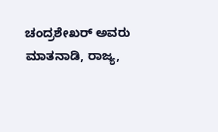ಚಂದ್ರಶೇಖರ್ ಅವರು ಮಾತನಾಡಿ, ರಾಜ್ಯ,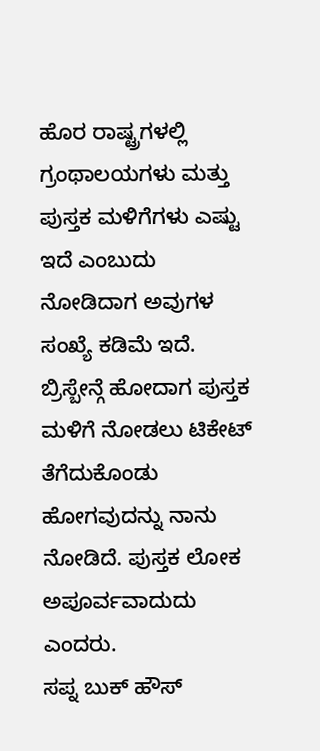ಹೊರ ರಾಷ್ಟ್ರಗಳಲ್ಲಿ ಗ್ರಂಥಾಲಯಗಳು ಮತ್ತು ಪುಸ್ತಕ ಮಳಿಗೆಗಳು ಎಷ್ಟು ಇದೆ ಎಂಬುದು ನೋಡಿದಾಗ ಅವುಗಳ ಸಂಖ್ಯೆ ಕಡಿಮೆ ಇದೆ. ಬ್ರಿಸ್ಬೇನ್ಗೆ ಹೋದಾಗ ಪುಸ್ತಕ ಮಳಿಗೆ ನೋಡಲು ಟಿಕೇಟ್ ತೆಗೆದುಕೊಂಡು ಹೋಗವುದನ್ನು ನಾನು ನೋಡಿದೆ. ಪುಸ್ತಕ ಲೋಕ ಅಪೂರ್ವವಾದುದು ಎಂದರು.
ಸಪ್ನ ಬುಕ್ ಹೌಸ್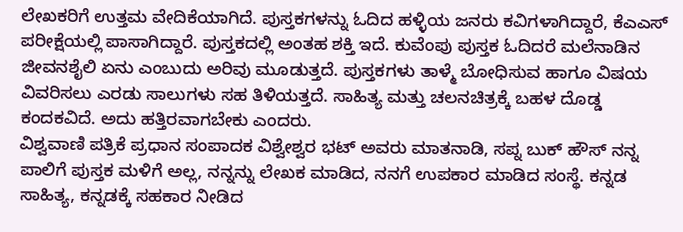ಲೇಖಕರಿಗೆ ಉತ್ತಮ ವೇದಿಕೆಯಾಗಿದೆ. ಪುಸ್ತಕಗಳನ್ನು ಓದಿದ ಹಳ್ಳಿಯ ಜನರು ಕವಿಗಳಾಗಿದ್ದಾರೆ, ಕೆಎಎಸ್ ಪರೀಕ್ಷೆಯಲ್ಲಿ ಪಾಸಾಗಿದ್ದಾರೆ. ಪುಸ್ತಕದಲ್ಲಿ ಅಂತಹ ಶಕ್ತಿ ಇದೆ. ಕುವೆಂಪು ಪುಸ್ತಕ ಓದಿದರೆ ಮಲೆನಾಡಿನ ಜೀವನಶೈಲಿ ಏನು ಎಂಬುದು ಅರಿವು ಮೂಡುತ್ತದೆ. ಪುಸ್ತಕಗಳು ತಾಳ್ಮೆ ಬೋಧಿಸುವ ಹಾಗೂ ವಿಷಯ ವಿವರಿಸಲು ಎರಡು ಸಾಲುಗಳು ಸಹ ತಿಳಿಯತ್ತದೆ. ಸಾಹಿತ್ಯ ಮತ್ತು ಚಲನಚಿತ್ರಕ್ಕೆ ಬಹಳ ದೊಡ್ಡ ಕಂದಕವಿದೆ. ಅದು ಹತ್ತಿರವಾಗಬೇಕು ಎಂದರು.
ವಿಶ್ವವಾಣಿ ಪತ್ರಿಕೆ ಪ್ರಧಾನ ಸಂಪಾದಕ ವಿಶ್ವೇಶ್ವರ ಭಟ್ ಅವರು ಮಾತನಾಡಿ, ಸಪ್ನ ಬುಕ್ ಹೌಸ್ ನನ್ನ ಪಾಲಿಗೆ ಪುಸ್ತಕ ಮಳಿಗೆ ಅಲ್ಲ, ನನ್ನನ್ನು ಲೇಖಕ ಮಾಡಿದ, ನನಗೆ ಉಪಕಾರ ಮಾಡಿದ ಸಂಸ್ಥೆ. ಕನ್ನಡ ಸಾಹಿತ್ಯ, ಕನ್ನಡಕ್ಕೆ ಸಹಕಾರ ನೀಡಿದ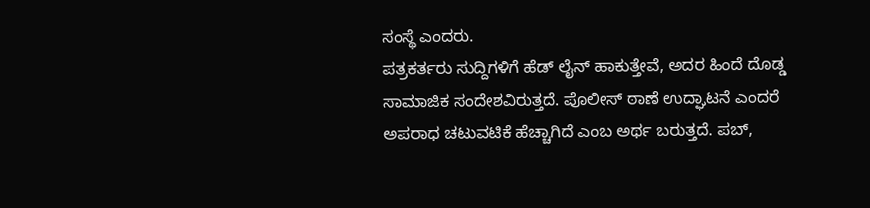ಸಂಸ್ಥೆ ಎಂದರು.
ಪತ್ರಕರ್ತರು ಸುದ್ದಿಗಳಿಗೆ ಹೆಡ್ ಲೈನ್ ಹಾಕುತ್ತೇವೆ, ಅದರ ಹಿಂದೆ ದೊಡ್ಡ ಸಾಮಾಜಿಕ ಸಂದೇಶವಿರುತ್ತದೆ. ಪೊಲೀಸ್ ಠಾಣೆ ಉದ್ಘಾಟನೆ ಎಂದರೆ ಅಪರಾಧ ಚಟುವಟಿಕೆ ಹೆಚ್ಚಾಗಿದೆ ಎಂಬ ಅರ್ಥ ಬರುತ್ತದೆ. ಪಬ್,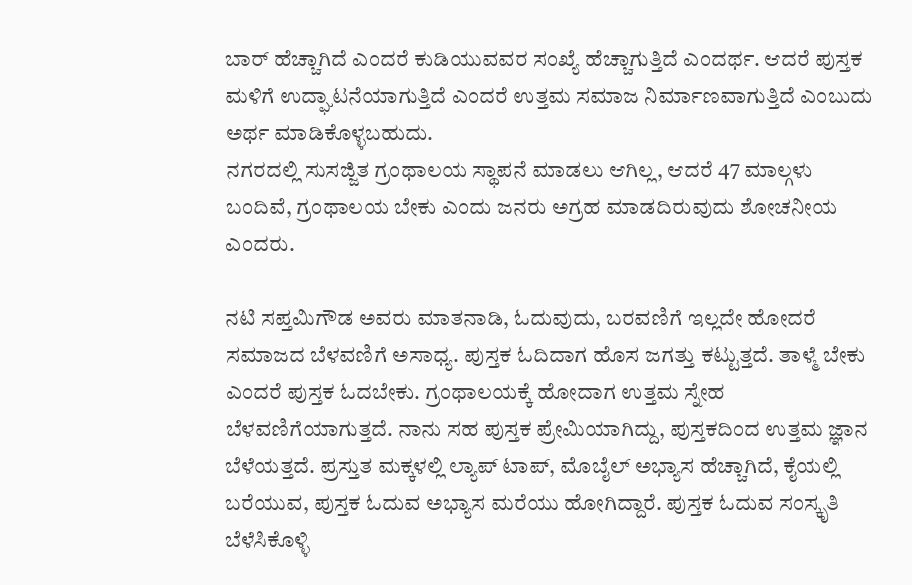ಬಾರ್ ಹೆಚ್ಚಾಗಿದೆ ಎಂದರೆ ಕುಡಿಯುವವರ ಸಂಖ್ಯೆ ಹೆಚ್ಚಾಗುತ್ತಿದೆ ಎಂದರ್ಥ. ಆದರೆ ಪುಸ್ತಕ ಮಳಿಗೆ ಉದ್ಘಾಟನೆಯಾಗುತ್ತಿದೆ ಎಂದರೆ ಉತ್ತಮ ಸಮಾಜ ನಿರ್ಮಾಣವಾಗುತ್ತಿದೆ ಎಂಬುದು ಅರ್ಥ ಮಾಡಿಕೊಳ್ಳಬಹುದು.
ನಗರದಲ್ಲಿ ಸುಸಜ್ಜಿತ ಗ್ರಂಥಾಲಯ ಸ್ಥಾಪನೆ ಮಾಡಲು ಆಗಿಲ್ಲ, ಆದರೆ 47 ಮಾಲ್ಗಳು ಬಂದಿವೆ, ಗ್ರಂಥಾಲಯ ಬೇಕು ಎಂದು ಜನರು ಅಗ್ರಹ ಮಾಡದಿರುವುದು ಶೋಚನೀಯ ಎಂದರು.

ನಟಿ ಸಪ್ತಮಿಗೌಡ ಅವರು ಮಾತನಾಡಿ, ಓದುವುದು, ಬರವಣಿಗೆ ಇಲ್ಲದೇ ಹೋದರೆ ಸಮಾಜದ ಬೆಳವಣಿಗೆ ಅಸಾಧ್ಯ. ಪುಸ್ತಕ ಓದಿದಾಗ ಹೊಸ ಜಗತ್ತು ಕಟ್ಟುತ್ತದೆ. ತಾಳ್ಮೆ ಬೇಕು ಎಂದರೆ ಪುಸ್ತಕ ಓದಬೇಕು. ಗ್ರಂಥಾಲಯಕ್ಕೆ ಹೋದಾಗ ಉತ್ತಮ ಸ್ನೇಹ ಬೆಳವಣಿಗೆಯಾಗುತ್ತದೆ. ನಾನು ಸಹ ಪುಸ್ತಕ ಪ್ರೇಮಿಯಾಗಿದ್ದು, ಪುಸ್ತಕದಿಂದ ಉತ್ತಮ ಜ್ಞಾನ ಬೆಳೆಯತ್ತದೆ. ಪ್ರಸ್ತುತ ಮಕ್ಕಳಲ್ಲಿ ಲ್ಯಾಪ್ ಟಾಪ್, ಮೊಬೈಲ್ ಅಭ್ಯಾಸ ಹೆಚ್ಚಾಗಿದೆ, ಕೈಯಲ್ಲಿ ಬರೆಯುವ, ಪುಸ್ತಕ ಓದುವ ಅಭ್ಯಾಸ ಮರೆಯು ಹೋಗಿದ್ದಾರೆ. ಪುಸ್ತಕ ಓದುವ ಸಂಸ್ಕೃತಿ ಬೆಳೆಸಿಕೊಳ್ಳಿ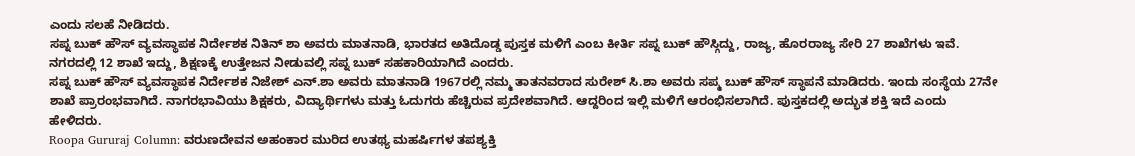ಎಂದು ಸಲಹೆ ನೀಡಿದರು.
ಸಪ್ನ ಬುಕ್ ಹೌಸ್ ವ್ಯವಸ್ಥಾಪಕ ನಿರ್ದೇಶಕ ನಿತಿನ್ ಶಾ ಅವರು ಮಾತನಾಡಿ, ಭಾರತದ ಅತಿದೊಡ್ಡ ಪುಸ್ತಕ ಮಳಿಗೆ ಎಂಬ ಕೀರ್ತಿ ಸಪ್ನ ಬುಕ್ ಹೌಸ್ಗಿದ್ದು, ರಾಜ್ಯ, ಹೊರರಾಜ್ಯ ಸೇರಿ 27 ಶಾಖೆಗಳು ಇವೆ. ನಗರದಲ್ಲಿ 12 ಶಾಖೆ ಇದ್ದು, ಶಿಕ್ಷಣಕ್ಕೆ ಉತ್ತೇಜನ ನೀಡುವಲ್ಲಿ ಸಪ್ನ ಬುಕ್ ಸಹಕಾರಿಯಾಗಿದೆ ಎಂದರು.
ಸಪ್ನ ಬುಕ್ ಹೌಸ್ ವ್ಯವಸ್ಥಾಪಕ ನಿರ್ದೇಶಕ ನಿಜೇಶ್ ಎನ್.ಶಾ ಅವರು ಮಾತನಾಡಿ 1967ರಲ್ಲಿ ನಮ್ಮ ತಾತನವರಾದ ಸುರೇಶ್ ಸಿ.ಶಾ ಅವರು ಸಪ್ಮ ಬುಕ್ ಹೌಸ್ ಸ್ಥಾಪನೆ ಮಾಡಿದರು. ಇಂದು ಸಂಸ್ಥೆಯ 27ನೇ ಶಾಖೆ ಪ್ರಾರಂಭವಾಗಿದೆ. ನಾಗರಭಾವಿಯು ಶಿಕ್ಷಕರು, ವಿದ್ಯಾರ್ಥಿಗಳು ಮತ್ತು ಓದುಗರು ಹೆಚ್ಚಿರುವ ಪ್ರದೇಶವಾಗಿದೆ. ಆದ್ದರಿಂದ ಇಲ್ಲಿ ಮಳಿಗೆ ಆರಂಭಿಸಲಾಗಿದೆ. ಪುಸ್ತಕದಲ್ಲಿ ಅದ್ಭುತ ಶಕ್ತಿ ಇದೆ ಎಂದು ಹೇಳಿದರು.
Roopa Gururaj Column: ವರುಣದೇವನ ಅಹಂಕಾರ ಮುರಿದ ಉತಥ್ಯ ಮಹರ್ಷಿಗಳ ತಪಶ್ಯಕ್ತಿ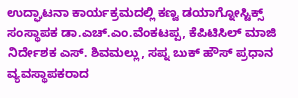ಉದ್ಘಾಟನಾ ಕಾರ್ಯಕ್ರಮದಲ್ಲಿ ಕಣ್ವ ಡಯಾಗ್ನೋಸ್ಟಿಕ್ಸ್ ಸಂಸ್ಥಾಪಕ ಡಾ.ಎಚ್.ಎಂ.ವೆಂಕಟಪ್ಪ, ಕೆಪಿಟಿಸಿಲ್ ಮಾಜಿ ನಿರ್ದೇಶಕ ಎಸ್. ಶಿವಮಲ್ಲು, ಸಪ್ನ ಬುಕ್ ಹೌಸ್ ಪ್ರಧಾನ ವ್ಯವಸ್ಥಾಪಕರಾದ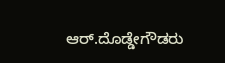ಆರ್.ದೊಡ್ಡೇಗೌಡರು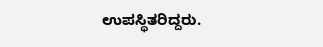ಉಪಸ್ಥಿತರಿದ್ದರು.